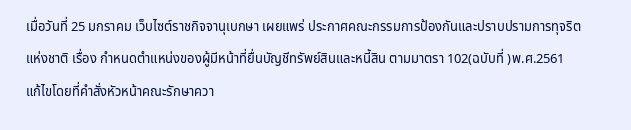เมื่อวันที่ 25 มกราคม เว็บไซต์ราชกิจจานุเบกษา เผยแพร่ ประกาศคณะกรรมการป้องกันและปราบปรามการทุจริตแห่งชาติ เรื่อง กำหนดตำแหน่งของผู้มีหน้าที่ยื่นบัญชีทรัพย์สินและหนี้สิน ตามมาตรา 102(ฉบับที่ )พ.ศ.2561 แก้ไขโดยที่คำสั่งหัวหน้าคณะรักษาควา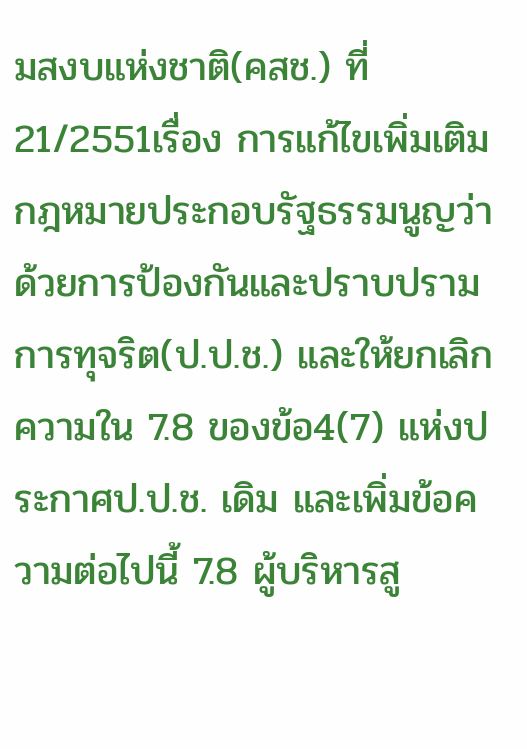มสงบแห่งชาติ(คสช.) ที่ 21/2551เรื่อง การแก้ไขเพิ่มเติมกฎหมายประกอบรัฐธรรมนูญว่าด้วยการป้องกันและปราบปรามการทุจริต(ป.ป.ช.) และให้ยกเลิกความใน 7.8 ของข้อ4(7) แห่งประกาศป.ป.ช. เดิม และเพิ่มข้อความต่อไปนี้ 7.8 ผู้บริหารสู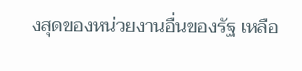งสุดของหน่วยงานอื่นของรัฐ เหลือ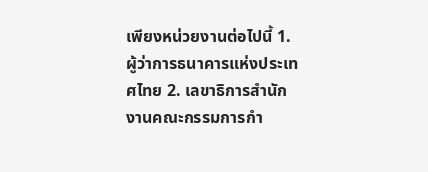เพียงหน่วยงานต่อไปนี้ 1. ผู้ว่าการธนาคารแห่งประเทศไทย 2. เลขาธิการสำนักงานคณะกรรมการกำ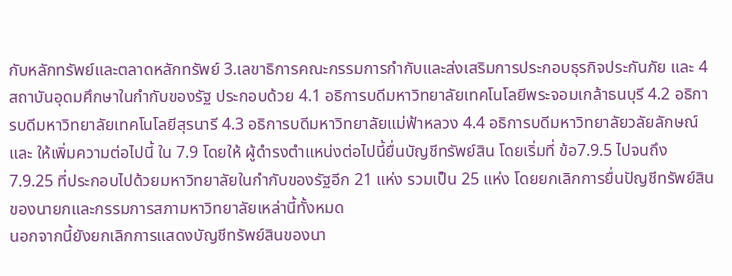กับหลักทรัพย์และตลาดหลักทรัพย์ 3.เลขาธิการคณะกรรมการกำกับและส่งเสริมการประกอบธุรกิจประกันภัย และ 4 สถาบันอุดมศึกษาในกำกับของรัฐ ประกอบด้วย 4.1 อธิการบดีมหาวิทยาลัยเทคโนโลยีพระจอมเกล้าธนบุรี 4.2 อธิการบดีมหาวิทยาลัยเทคโนโลยีสุรนารี 4.3 อธิการบดีมหาวิทยาลัยแม่ฟ้าหลวง 4.4 อธิการบดีมหาวิทยาลัยวลัยลักษณ์
และ ให้เพิ่มความต่อไปนี้ ใน 7.9 โดยให้ ผู้ดำรงตำแหน่งต่อไปนี้ยื่นบัญชีทรัพย์สิน โดยเริ่มที่ ข้อ7.9.5 ไปจนถึง 7.9.25 ที่ประกอบไปด้วยมหาวิทยาลัยในกำกับของรัฐอีก 21 แห่ง รวมเป็น 25 แห่ง โดยยกเลิกการยื่นปัญชีทรัพย์สินของนายกและกรรมการสภามหาวิทยาลัยเหล่านี้ทั้งหมด
นอกจากนี้ยังยกเลิกการแสดงบัญชีทรัพย์สินของนา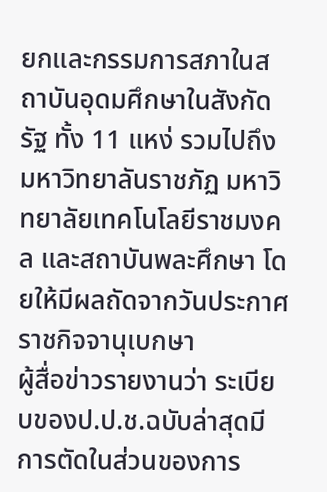ยกและกรรมการสภาในสถาบันอุดมศึกษาในสังกัดรัฐ ทั้ง 11 แหง่ รวมไปถึง มหาวิทยาลันราชภัฏ มหาวิทยาลัยเทคโนโลยีราชมงคล และสถาบันพละศึกษา โดยให้มีผลถัดจากวันประกาศราชกิจจานุเบกษา
ผู้สื่อข่าวรายงานว่า ระเบียบของป.ป.ช.ฉบับล่าสุดมีการตัดในส่วนของการ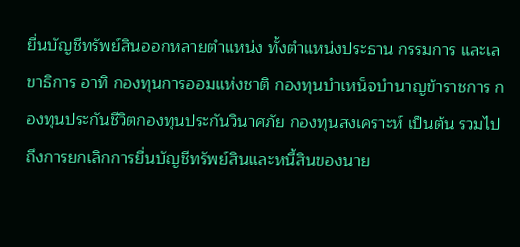ยื่นบัญชีทรัพย์สินออกหลายตำแหน่ง ทั้งตำแหน่งประธาน กรรมการ และเลขาธิการ อาทิ กองทุนการออมแห่งชาติ กองทุนบำเหน็จบำนาญข้าราชการ กองทุนประกันชีวิตกองทุนประกันวินาศภัย กองทุนสงเคราะห์ เป็นต้น รวมไปถึงการยกเลิกการยื่นบัญชีทรัพย์สินและหนี้สินของนาย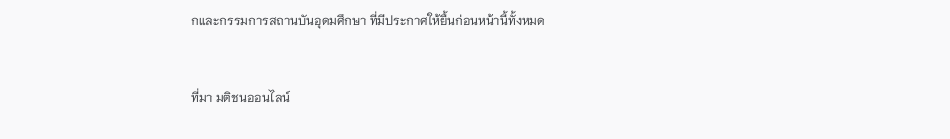กและกรรมการสถานบันอุดมศึกษา ที่มีประกาศให้ยื้นก่อนหน้านี้ทั้งหมด


ที่มา มติชนออนไลน์